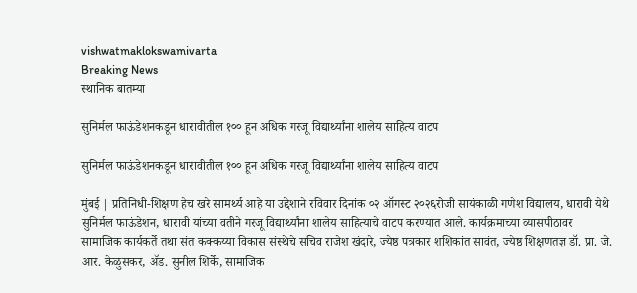vishwatmaklokswamivarta
Breaking News
स्थानिक बातम्या

सुनिर्मल फाऊंडेशनकडून धारावीतील १०० हून अधिक गरजू विद्यार्थ्यांना शालेय साहित्य वाटप

सुनिर्मल फाऊंडेशनकडून धारावीतील १०० हून अधिक गरजू विद्यार्थ्यांना शालेय साहित्य वाटप

मुंबई | प्रतिनिधी-शिक्षण हेच खरे सामर्थ्य आहे या उद्देशाने रविवार दिनांक ०२ ऑगस्ट २०२६रोजी सायंकाळी गणेश विद्यालय, धारावी येथे सुनिर्मल फाऊंडेशन, धारावी यांच्या वतीने गरजू विद्यार्थ्यांना शालेय साहित्याचे वाटप करण्यात आले. कार्यक्रमाच्या व्यासपीठावर सामाजिक कार्यकर्ते तथा संत कक्कय्या विकास संस्थेचे सचिव राजेश खंदारे, ज्येष्ठ पत्रकार शशिकांत सावंत, ज्येष्ठ शिक्षणतज्ञ डॉ. प्रा. जे. आर. केळुसकर, ॲड. सुनील शिर्के, सामाजिक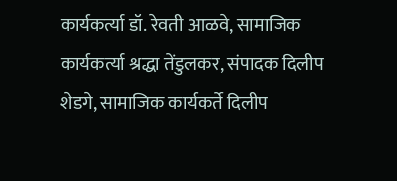कार्यकर्त्या डॉ. रेवती आळवे, सामाजिक कार्यकर्त्या श्रद्धा तेंडुलकर, संपादक दिलीप शेडगे, सामाजिक कार्यकर्ते दिलीप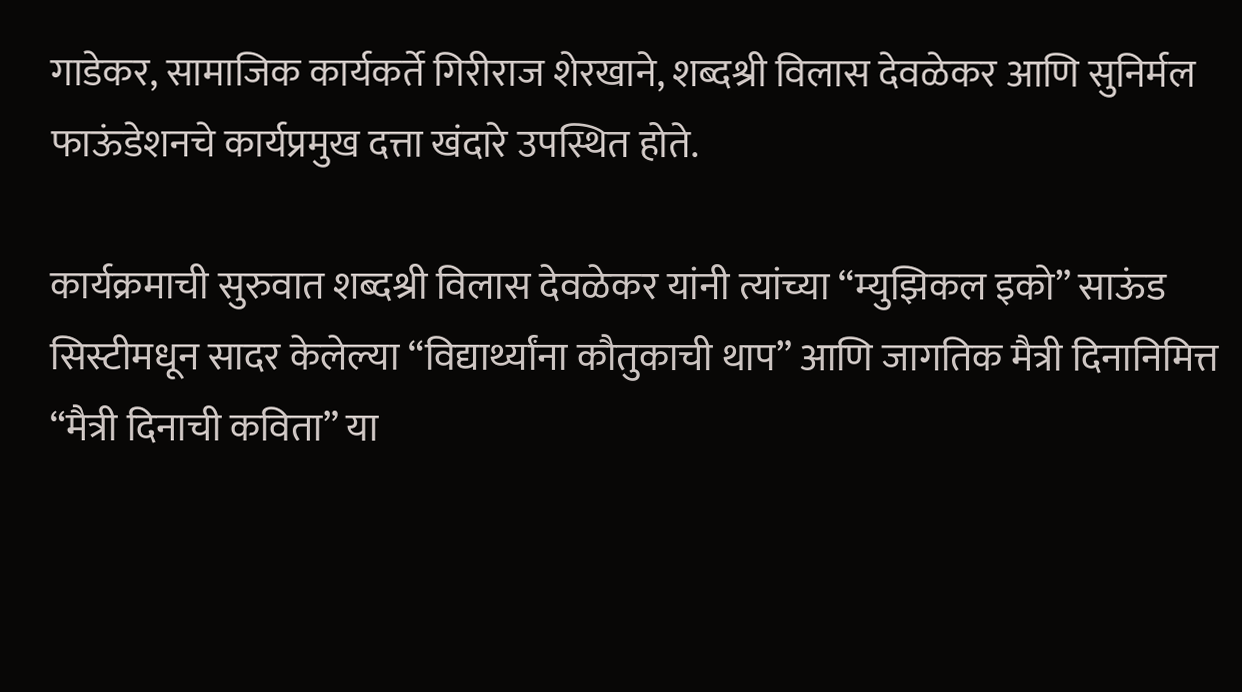गाडेकर, सामाजिक कार्यकर्ते गिरीराज शेरखाने, शब्दश्री विलास देवळेकर आणि सुनिर्मल फाऊंडेशनचे कार्यप्रमुख दत्ता खंदारे उपस्थित होते.

कार्यक्रमाची सुरुवात शब्दश्री विलास देवळेकर यांनी त्यांच्या “म्युझिकल इको” साऊंड सिस्टीमधून सादर केलेल्या “विद्यार्थ्यांना कौतुकाची थाप” आणि जागतिक मैत्री दिनानिमित्त “मैत्री दिनाची कविता” या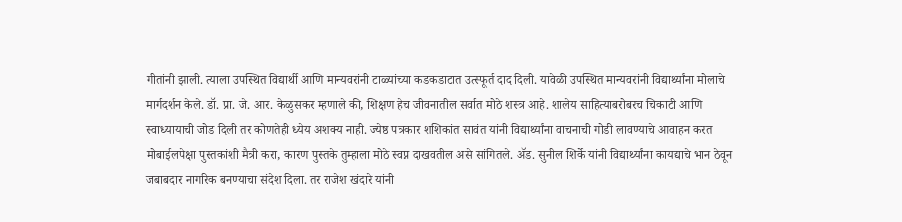गीतांनी झाली. त्याला उपस्थित विद्यार्थी आणि मान्यवरांनी टाळ्यांच्या कडकडाटात उत्स्फूर्त दाद दिली. यावेळी उपस्थित मान्यवरांनी विद्यार्थ्यांना मोलाचे मार्गदर्शन केले. डॉ. प्रा. जे. आर. केळुसकर म्हणाले की, शिक्षण हेच जीवनातील सर्वात मोठे शस्त्र आहे. शालेय साहित्याबरोबरच चिकाटी आणि स्वाध्यायाची जोड दिली तर कोणतेही ध्येय अशक्य नाही. ज्येष्ठ पत्रकार शशिकांत सावंत यांनी विद्यार्थ्यांना वाचनाची गोडी लावण्याचे आवाहन करत मोबाईलपेक्षा पुस्तकांशी मैत्री करा, कारण पुस्तके तुम्हाला मोठे स्वप्न दाखवतील असे सांगितले. ॲड. सुनील शिर्के यांनी विद्यार्थ्यांना कायद्याचे भान ठेवून जबाबदार नागरिक बनण्याचा संदेश दिला. तर राजेश खंदारे यांनी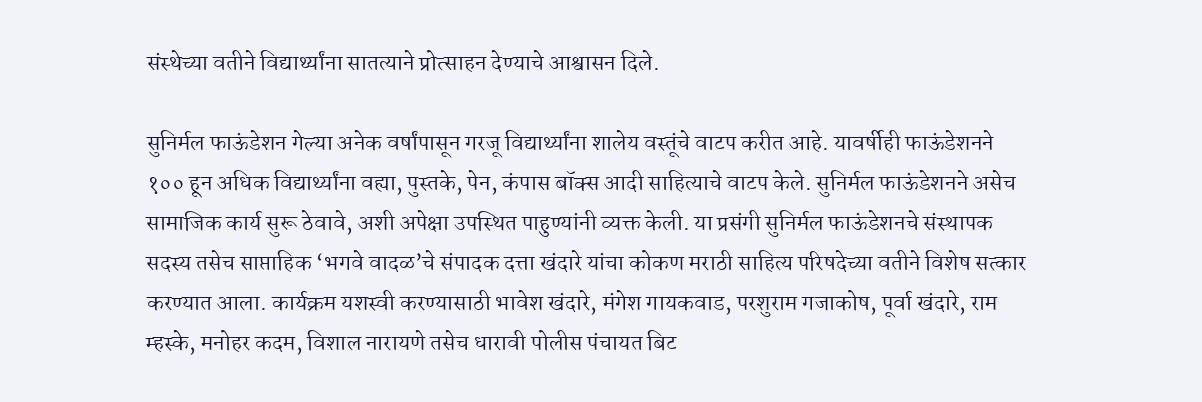संस्थेच्या वतीने विद्यार्थ्यांना सातत्याने प्रोत्साहन देण्याचे आश्वासन दिले.

सुनिर्मल फाऊंडेशन गेल्या अनेक वर्षांपासून गरजू विद्यार्थ्यांना शालेय वस्तूंचे वाटप करीत आहे. यावर्षीही फाऊंडेशनने १०० हून अधिक विद्यार्थ्यांना वह्या, पुस्तके, पेन, कंपास बॉक्स आदी साहित्याचे वाटप केले. सुनिर्मल फाऊंडेशनने असेच सामाजिक कार्य सुरू ठेवावे, अशी अपेक्षा उपस्थित पाहुण्यांनी व्यक्त केली. या प्रसंगी सुनिर्मल फाऊंडेशनचे संस्थापक सदस्य तसेच साप्ताहिक ‘भगवे वादळ’चे संपादक दत्ता खंदारे यांचा कोकण मराठी साहित्य परिषदेच्या वतीने विशेष सत्कार करण्यात आला. कार्यक्रम यशस्वी करण्यासाठी भावेश खंदारे, मंगेश गायकवाड, परशुराम गजाकोष, पूर्वा खंदारे, राम म्हस्के, मनोहर कदम, विशाल नारायणे तसेच धारावी पोलीस पंचायत बिट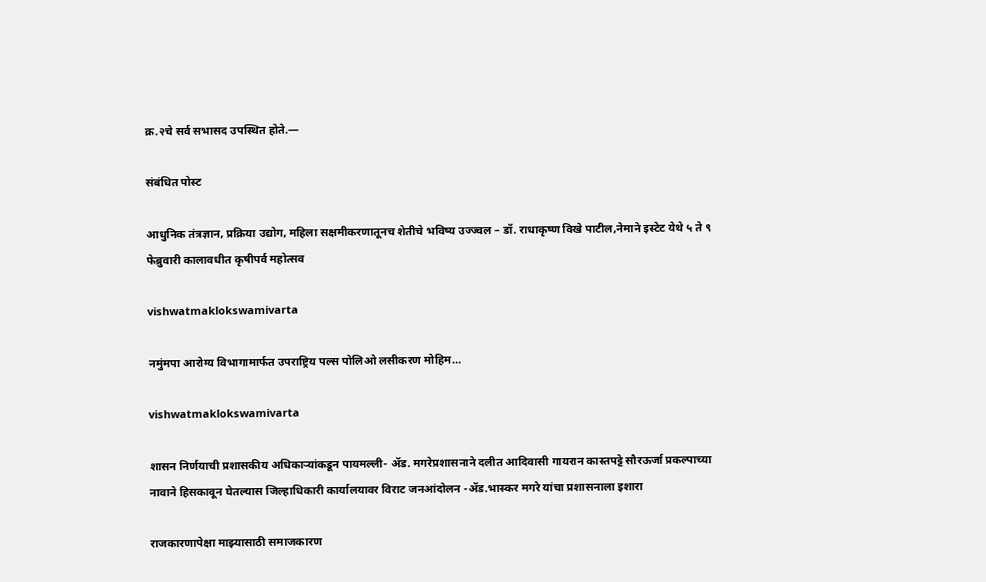क्र.२चे सर्व सभासद उपस्थित होते.—

संबंधित पोस्ट

आधुनिक तंत्रज्ञान, प्रक्रिया उद्योग, महिला सक्षमीकरणातूनच शेतीचे भविष्य उज्ज्वल – डॉ. राधाकृष्ण विखे पाटील,नेमाने इस्टेट येथे ५ ते ९ फेब्रुवारी कालावधीत कृषीपर्व महोत्सव

vishwatmaklokswamivarta

नमुंमपा आरोग्य विभागामार्फत उपराष्ट्रिय पल्स पोलिओ लसीकरण मोहिम…

vishwatmaklokswamivarta

शासन निर्णयाची प्रशासकीय अधिकार्‍यांकडून पायमल्ली- अ‍ॅड. मगरेप्रशासनाने दलीत आदिवासी गायरान कास्तपट्टे सौरऊर्जा प्रकल्पाच्या नावाने हिसकावून घेतल्यास जिल्हाधिकारी कार्यालयावर विराट जनआंदोलन -अ‍ॅड.भास्कर मगरे यांचा प्रशासनाला इशारा

राजकारणापेक्षा माझ्यासाठी समाजकारण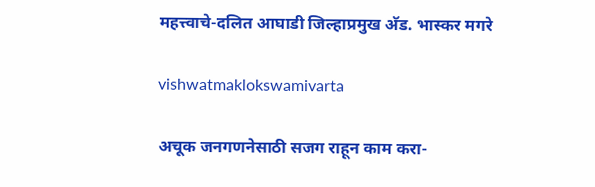महत्त्वाचे-दलित आघाडी जिल्हाप्रमुख अ‍ॅड. भास्कर मगरे

vishwatmaklokswamivarta

अचूक जनगणनेसाठी सजग राहून काम करा-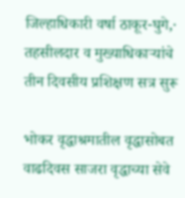जिल्हाधिकारी वर्षा ठाकूर-घुगे,· तहसीलदार व मुख्याधिकाऱ्यांचे तीन दिवसीय प्रशिक्षण सत्र सुरू

भोकर वृद्धाश्रमातील वृद्धासोबत वाढदिवस साजरा वृद्धाच्या सेवे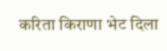करिता किराणा भेट दिला